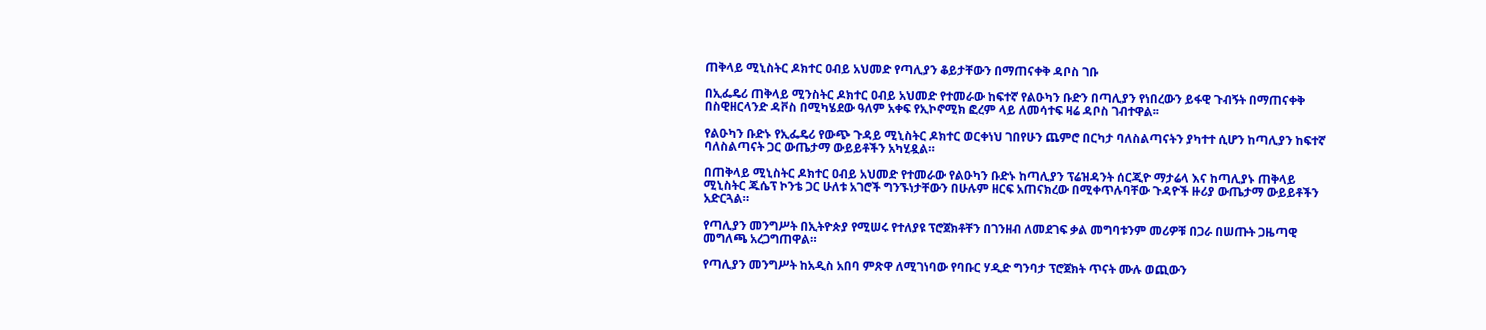ጠቅላይ ሚኒስትር ዶክተር ዐብይ አህመድ የጣሊያን ቆይታቸውን በማጠናቀቅ ዳቦስ ገቡ

በኢፌዴሪ ጠቅላይ ሚንስትር ዶክተር ዐብይ አህመድ የተመራው ከፍተኛ የልዑካን ቡድን በጣሊያን የነበረውን ይፋዊ ጉብኝት በማጠናቀቅ በስዊዘርላንድ ዳቮስ በሚካሄደው ዓለም አቀፍ የኢኮኖሚክ ፎረም ላይ ለመሳተፍ ዛሬ ዳቦስ ገብተዋል፡፡

የልዑካን ቡድኑ የኢፌዴሪ የውጭ ጉዳይ ሚኒስትር ዶክተር ወርቀነህ ገበየሁን ጨምሮ በርካታ ባለስልጣናትን ያካተተ ሲሆን ከጣሊያን ከፍተኛ ባለስልጣናት ጋር ውጤታማ ውይይቶችን አካሂዷል።

በጠቅላይ ሚኒስትር ዶክተር ዐብይ አህመድ የተመራው የልዑካን ቡድኑ ከጣሊያን ፕሬዝዳንት ሰርጂዮ ማታሬላ እና ከጣሊያኑ ጠቅላይ ሚኒስትር ጁሴፕ ኮንቴ ጋር ሁለቱ አገሮች ግንኙነታቸውን በሁሉም ዘርፍ አጠናክረው በሚቀጥሉባቸው ጉዳዮች ዙሪያ ውጤታማ ውይይቶችን አድርጓል።

የጣሊያን መንግሥት በኢትዮጵያ የሚሠሩ የተለያዩ ፕሮጀክቶቸን በገንዘብ ለመደገፍ ቃል መግባቱንም መሪዎቹ በጋራ በሠጡት ጋዜጣዊ መግለጫ አረጋግጠዋል።

የጣሊያን መንግሥት ከአዲስ አበባ ምጽዋ ለሚገነባው የባቡር ሃዲድ ግንባታ ፕሮጀክት ጥናት ሙሉ ወጪውን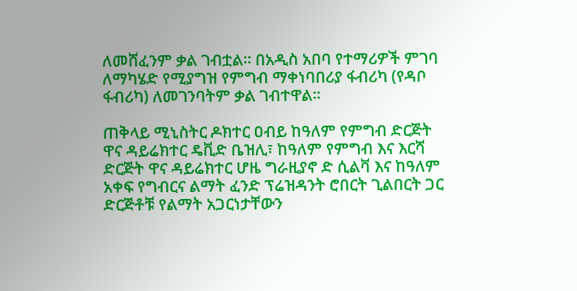ለመሸፈንም ቃል ገብቷል። በአዲስ አበባ የተማሪዎች ምገባ ለማካሄድ የሚያግዝ የምግብ ማቀነባበሪያ ፋብሪካ (የዳቦ ፋብሪካ) ለመገንባትም ቃል ገብተዋል።

ጠቅላይ ሚኒስትር ዶክተር ዐብይ ከዓለም የምግብ ድርጅት ዋና ዳይሬክተር ዴቪድ ቤዝሊ፣ ከዓለም የምግብ እና እርሻ ድርጅት ዋና ዳይሬክተር ሆዜ ግራዚያኖ ድ ሲልቫ እና ከዓለም አቀፍ የግብርና ልማት ፈንድ ፕሬዝዳንት ሮበርት ጊልበርት ጋር ድርጅቶቹ የልማት አጋርነታቸውን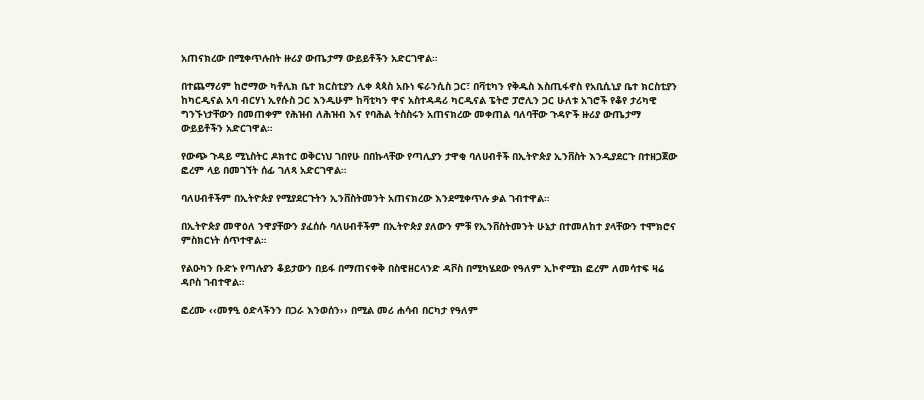አጠናክረው በሚቀጥሉበት ዙሪያ ውጤታማ ውይይቶችን አድርገዋል።

በተጨማሪም ከሮማው ካቶሊክ ቤተ ክርስቲያን ሊቀ ጳጳስ አቡነ ፍራንሲስ ጋር፣ በቫቲካን የቅዱስ እስጢፋኖስ የአቢሲኒያ ቤተ ክርስቲያን ከካርዲናል አባ ብርሃነ ኢየሱስ ጋር እንዲሁም ከቫቲካን ዋና አስተዳዳሪ ካርዲናል ፔትሮ ፓሮሊን ጋር ሁለቱ አገሮች የቆየ ታሪካዊ ግንኙነታቸውን በመጠቀም የሕዝብ ለሕዝብ እና የባሕል ትስስሩን አጠናክረው መቀጠል ባለባቸው ጉዳዮች ዙሪያ ውጤታማ ውይይቶችን አድርገዋል።

የውጭ ጉዳይ ሚኒስትር ዶክተር ወቅርነህ ገበየሁ በበኩላቸው የጣሊያን ታዋቂ ባለሀብቶች በኢትዮጵያ ኢንቨስት እንዲያደርጉ በተዘጋጀው ፎረም ላይ በመገኘት ሰፊ ገለጻ አድርገዋል።

ባለሀብቶችም በኢትዮጵያ የሚያደርጉትን ኢንቨስትመንት አጠናክረው እንደሚቀጥሉ ቃል ገብተዋል።

በኢትዮጵያ መዋዕለ ንዋያቸውን ያፈሰሱ ባለሀብቶችም በኢትዮጵያ ያለውን ምቹ የኢንቨስትመንት ሁኔታ በተመለከተ ያላቸውን ተሞክሮና ምስክርነት ሰጥተዋል።

የልዑካን ቡድኑ የጣሉያን ቆይታውን በይፋ በማጠናቀቅ በስዊዘርላንድ ዳቮስ በሚካሄደው የዓለም ኢኮኖሚክ ፎረም ለመሳተፍ ዛሬ ዳቦስ ገብተዋል።

ፎረሙ ‹‹መፃዒ ዕድላችንን በጋራ እንወሰን›› በሚል መሪ ሐሳብ በርካታ የዓለም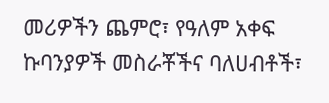መሪዎችን ጨምሮ፣ የዓለም አቀፍ ኩባንያዎች መስራቾችና ባለሀብቶች፣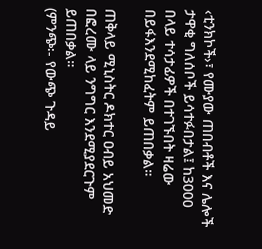‹ቲንክኮች›፣ የሙያው ጠበብቶች እና ሌሎች ታዋቂ ግለሰቦች ይሳተፉበታል፤ ከ3000 በላይ ተሳታፊዎች በተገኙበት ዛሬው በይፋእንደሚከፈትም ይጠበቃል።

ጠቅላይ ሚኒስትር ዶክተር ዐብይ አህመድ በፎረሙ ላይ ንግግር እንደሚያደርጉም ይጠበቃል።
(ምንጭ፡- የውጭ ጉዳይ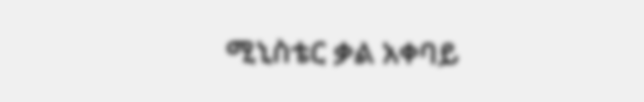ሚኒስቴር ቃል አቀባይ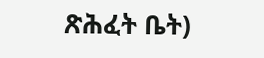ጽሕፈት ቤት)